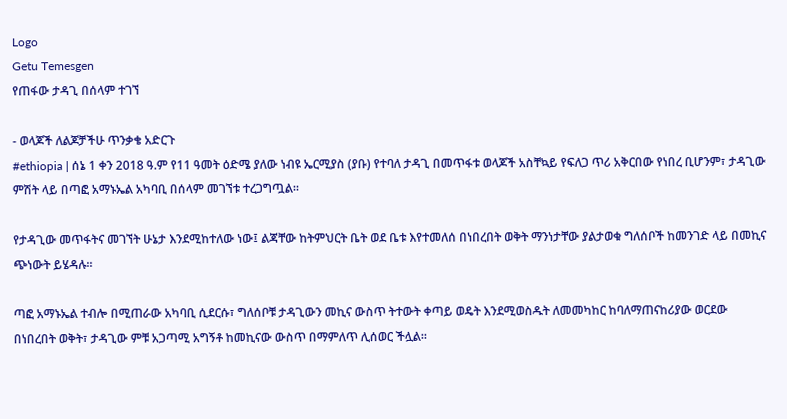Logo
Getu Temesgen
የጠፋው ታዳጊ በሰላም ተገኘ

- ወላጆች ለልጆቻችሁ ጥንቃቄ አድርጉ
#ethiopia | ሰኔ 1 ቀን 2018 ዓ.ም የ11 ዓመት ዕድሜ ያለው ነብዩ ኤርሚያስ (ያቡ) የተባለ ታዳጊ በመጥፋቱ ወላጆች አስቸኳይ የፍለጋ ጥሪ አቅርበው የነበረ ቢሆንም፣ ታዳጊው ምሽት ላይ በጣፎ አማኑኤል አካባቢ በሰላም መገኘቱ ተረጋግጧል።

የታዳጊው መጥፋትና መገኘት ሁኔታ እንደሚከተለው ነው፤ ልጃቸው ከትምህርት ቤት ወደ ቤቱ እየተመለሰ በነበረበት ወቅት ማንነታቸው ያልታወቁ ግለሰቦች ከመንገድ ላይ በመኪና ጭነውት ይሄዳሉ።

ጣፎ አማኑኤል ተብሎ በሚጠራው አካባቢ ሲደርሱ፣ ግለሰቦቹ ታዳጊውን መኪና ውስጥ ትተውት ቀጣይ ወዴት እንደሚወስዱት ለመመካከር ከባለማጠናከሪያው ወርደው በነበረበት ወቅት፣ ታዳጊው ምቹ አጋጣሚ አግኝቶ ከመኪናው ውስጥ በማምለጥ ሊሰወር ችሏል።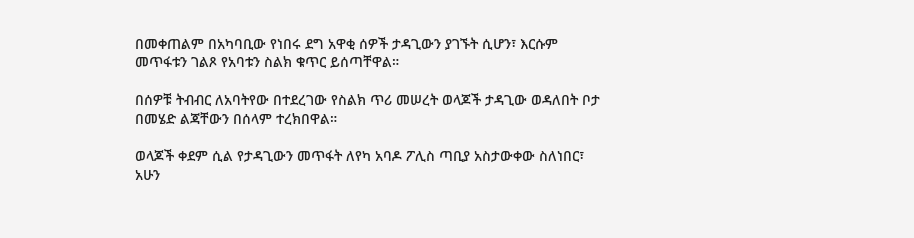በመቀጠልም በአካባቢው የነበሩ ደግ አዋቂ ሰዎች ታዳጊውን ያገኙት ሲሆን፣ እርሱም መጥፋቱን ገልጾ የአባቱን ስልክ ቁጥር ይሰጣቸዋል።

በሰዎቹ ትብብር ለአባትየው በተደረገው የስልክ ጥሪ መሠረት ወላጆች ታዳጊው ወዳለበት ቦታ በመሄድ ልጃቸውን በሰላም ተረክበዋል።

ወላጆች ቀደም ሲል የታዳጊውን መጥፋት ለየካ አባዶ ፖሊስ ጣቢያ አስታውቀው ስለነበር፣ አሁን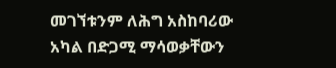መገኘቱንም ለሕግ አስከባሪው አካል በድጋሚ ማሳወቃቸውን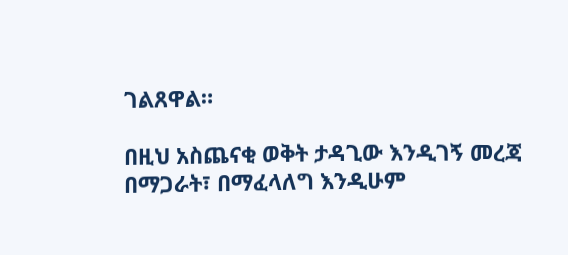ገልጸዋል።

በዚህ አስጨናቂ ወቅት ታዳጊው እንዲገኝ መረጃ በማጋራት፣ በማፈላለግ እንዲሁም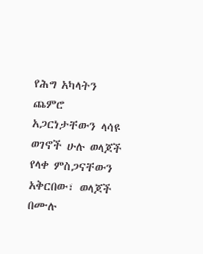የሕግ አካላትን ጨምሮ አጋርነታቸውን ላሳዩ ወገኖች ሁሉ ወላጆች የላቀ ምስጋናቸውን አቅርበው፣ ወላጆች በሙሉ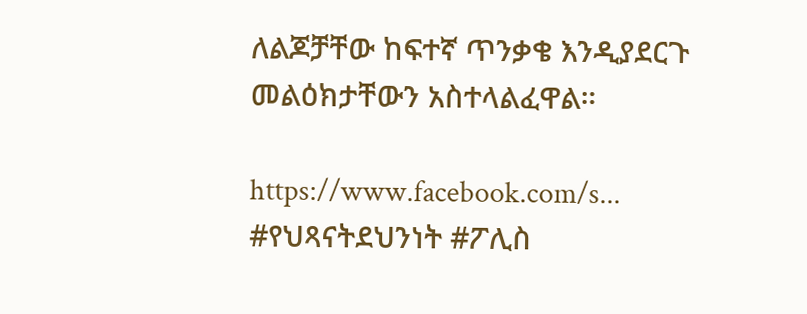ለልጆቻቸው ከፍተኛ ጥንቃቄ እንዲያደርጉ መልዕክታቸውን አስተላልፈዋል።

https://www.facebook.com/s...
#የህጻናትደህንነት #ፖሊስ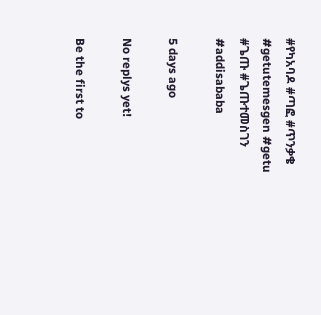#የካአባዶ #ጣፎ #ጥንቃቄ #getutemesgen #getu #ጌጡ #ጌጡተመስገን #addisababa

5 days ago

No replys yet!

Be the first to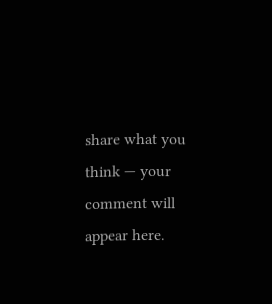share what you think — your comment will appear here.